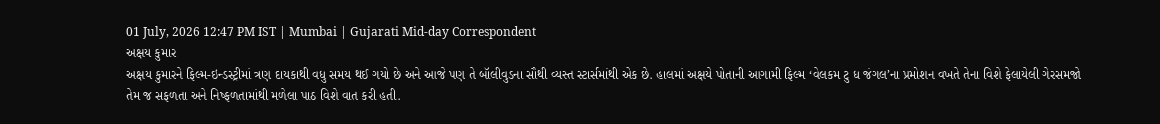01 July, 2026 12:47 PM IST | Mumbai | Gujarati Mid-day Correspondent
અક્ષય કુમાર
અક્ષય કુમારને ફિલ્મ-ઇન્ડસ્ટ્રીમાં ત્રણ દાયકાથી વધુ સમય થઈ ગયો છે અને આજે પણ તે બૉલીવુડના સૌથી વ્યસ્ત સ્ટાર્સમાંથી એક છે. હાલમાં અક્ષયે પોતાની આગામી ફિલ્મ ‘વેલકમ ટુ ધ જંગલ’ના પ્રમોશન વખતે તેના વિશે ફેલાયેલી ગેરસમજો તેમ જ સફળતા અને નિષ્ફળતામાંથી મળેલા પાઠ વિશે વાત કરી હતી.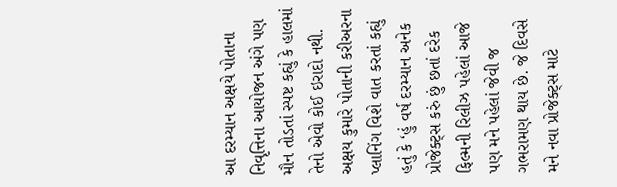આ દરમ્યાન અક્ષયે પોતાના નિવૃત્તિના આયોજન અંગે પણ મૌન તોડતાં સ્પષ્ટ કહ્યું કે હાલમાં તેનો એવો કોઈ ઇરાદો નથી.
અક્ષય કુમારે પોતાની કરીઅરના પ્લાનિંગ વિશે વાત કરતાં કહ્યું હતું કે ‘હું વર્ષ દરમ્યાન અનેક પ્રોજેક્ટ્સ કરું છું છતાં દરેક ફિલ્મની રિલીઝ પહેલાં આજે પણ મને પહેલાં જેવી જ ગભરામણ થાય છે. જે દિવસે મને નવા પ્રોજેક્ટ્સ માટે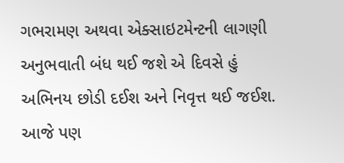ગભરામણ અથવા એક્સાઇટમેન્ટની લાગણી અનુભવાતી બંધ થઈ જશે એ દિવસે હું અભિનય છોડી દઈશ અને નિવૃત્ત થઈ જઈશ. આજે પણ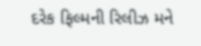દરેક ફિલ્મની રિલીઝ મને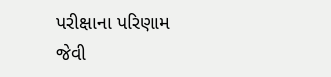પરીક્ષાના પરિણામ જેવી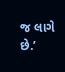જ લાગે છે.’